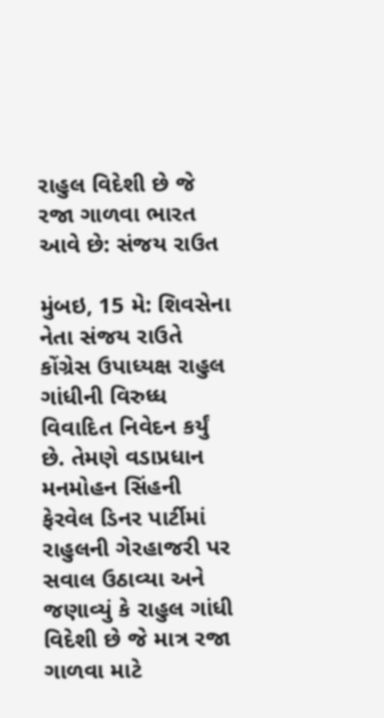રાહુલ વિદેશી છે જે રજા ગાળવા ભારત આવે છે: સંજય રાઉત

મુંબઇ, 15 મે: શિવસેના નેતા સંજય રાઉતે કોંગ્રેસ ઉપાધ્યક્ષ રાહુલ ગાંધીની વિરુધ્ધ વિવાદિત નિવેદન કર્યું છે. તેમણે વડાપ્રધાન મનમોહન સિંહની ફેરવેલ ડિનર પાર્ટીમાં રાહુલની ગેરહાજરી પર સવાલ ઉઠાવ્યા અને જણાવ્યું કે રાહુલ ગાંધી વિદેશી છે જે માત્ર રજા ગાળવા માટે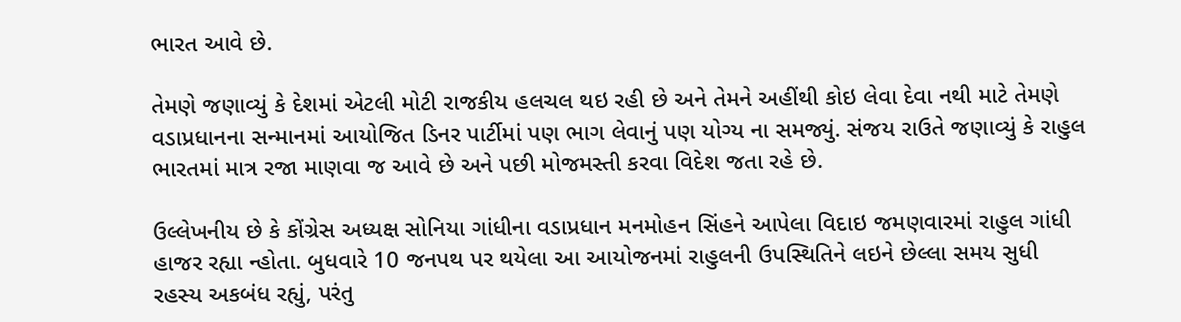ભારત આવે છે.

તેમણે જણાવ્યું કે દેશમાં એટલી મોટી રાજકીય હલચલ થઇ રહી છે અને તેમને અહીંથી કોઇ લેવા દેવા નથી માટે તેમણે વડાપ્રધાનના સન્માનમાં આયોજિત ડિનર પાર્ટીમાં પણ ભાગ લેવાનું પણ યોગ્ય ના સમજ્યું. સંજય રાઉતે જણાવ્યું કે રાહુલ ભારતમાં માત્ર રજા માણવા જ આવે છે અને પછી મોજમસ્તી કરવા વિદેશ જતા રહે છે.

ઉલ્લેખનીય છે કે કોંગ્રેસ અધ્યક્ષ સોનિયા ગાંધીના વડાપ્રધાન મનમોહન સિંહને આપેલા વિદાઇ જમણવારમાં રાહુલ ગાંધી હાજર રહ્યા ન્હોતા. બુધવારે 10 જનપથ પર થયેલા આ આયોજનમાં રાહુલની ઉપસ્થિતિને લઇને છેલ્લા સમય સુધી રહસ્ય અકબંધ રહ્યું, પરંતુ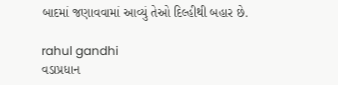બાદમાં જણાવવામાં આવ્યું તેઓ દિલ્હીથી બહાર છે.

rahul gandhi
વડાપ્રધાન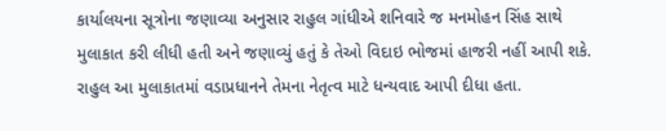કાર્યાલયના સૂત્રોના જણાવ્યા અનુસાર રાહુલ ગાંધીએ શનિવારે જ મનમોહન સિંહ સાથે મુલાકાત કરી લીધી હતી અને જણાવ્યું હતું કે તેઓ વિદાઇ ભોજમાં હાજરી નહીં આપી શકે. રાહુલ આ મુલાકાતમાં વડાપ્રધાનને તેમના નેતૃત્વ માટે ધન્યવાદ આપી દીધા હતા.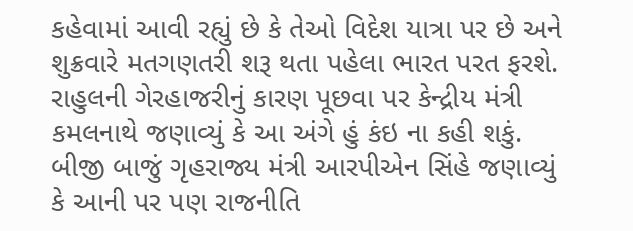કહેવામાં આવી રહ્યું છે કે તેઓ વિદેશ યાત્રા પર છે અને શુક્રવારે મતગણતરી શરૂ થતા પહેલા ભારત પરત ફરશે. રાહુલની ગેરહાજરીનું કારણ પૂછવા પર કેન્દ્રીય મંત્રી કમલનાથે જણાવ્યું કે આ અંગે હું કંઇ ના કહી શકું. બીજી બાજું ગૃહરાજ્ય મંત્રી આરપીએન સિંહે જણાવ્યું કે આની પર પણ રાજનીતિ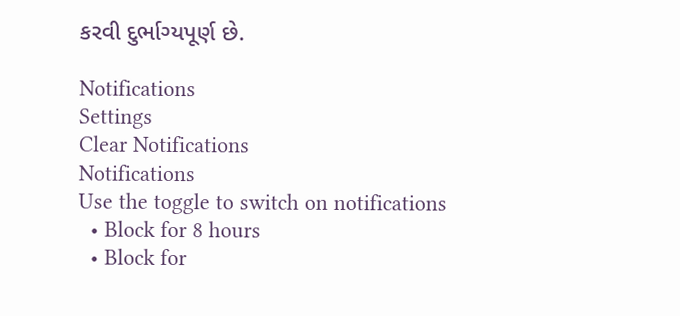કરવી દુર્ભાગ્યપૂર્ણ છે.

Notifications
Settings
Clear Notifications
Notifications
Use the toggle to switch on notifications
  • Block for 8 hours
  • Block for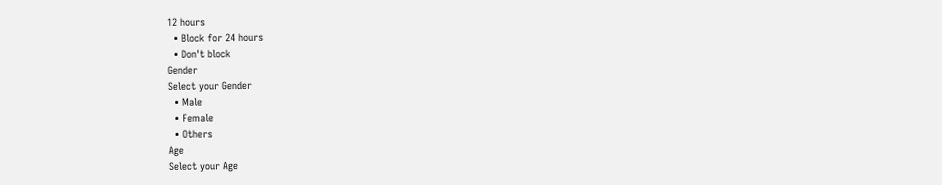12 hours
  • Block for 24 hours
  • Don't block
Gender
Select your Gender
  • Male
  • Female
  • Others
Age
Select your Age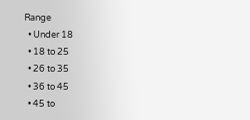Range
  • Under 18
  • 18 to 25
  • 26 to 35
  • 36 to 45
  • 45 to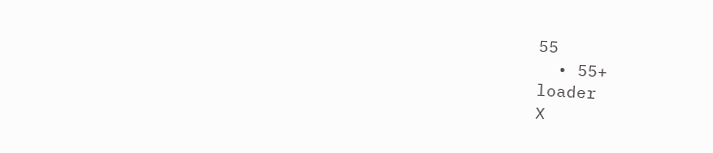55
  • 55+
loader
X